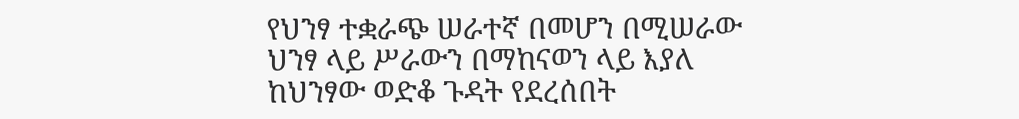የህንፃ ተቋራጭ ሠራተኛ በመሆን በሚሠራው ህንፃ ላይ ሥራውን በማከናወን ላይ እያለ ከህንፃው ወድቆ ጉዳት የደረሰበት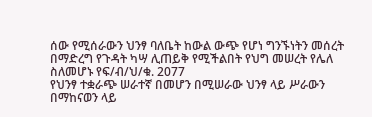ሰው የሚሰራውን ህንፃ ባለቤት ከውል ውጭ የሆነ ግንኙነትን መሰረት በማድረግ የጉዳት ካሣ ሊጠይቅ የሚችልበት የህግ መሠረት የሌለ ስለመሆኑ የፍ/ብ/ህ/ቁ. 2077
የህንፃ ተቋራጭ ሠራተኛ በመሆን በሚሠራው ህንፃ ላይ ሥራውን በማከናወን ላይ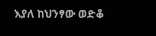እያለ ከህንፃው ወድቆ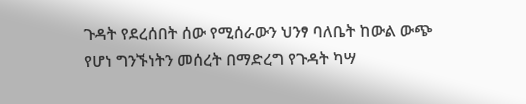ጉዳት የደረሰበት ሰው የሚሰራውን ህንፃ ባለቤት ከውል ውጭ የሆነ ግንኙነትን መሰረት በማድረግ የጉዳት ካሣ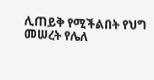ሊጠይቅ የሚችልበት የህግ መሠረት የሌለ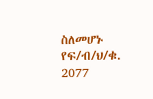ስለመሆኑ የፍ/ብ/ህ/ቁ. 2077